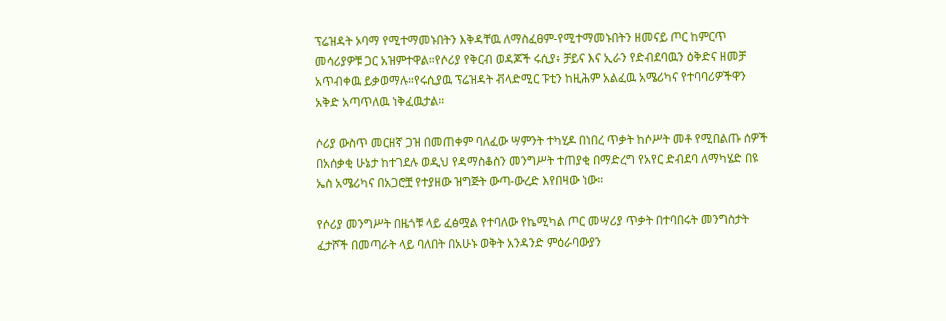ፕሬዝዳት ኦባማ የሚተማመኑበትን እቅዳቸዉ ለማስፈፀም-የሚተማመኑበትን ዘመናይ ጦር ከምርጥ መሳሪያዎቹ ጋር አዝምተዋል።የሶሪያ የቅርብ ወዳጆች ሩሲያ፥ ቻይና እና ኢራን የድብደባዉን ዕቅድና ዘመቻ አጥብቀዉ ይቃወማሉ።የሩሲያዉ ፕሬዝዳት ቭላድሚር ፑቲን ከዚሕም አልፈዉ አሜሪካና የተባባሪዎችዋን አቅድ አጣጥለዉ ነቅፈዉታል።

ሶሪያ ውስጥ መርዘኛ ጋዝ በመጠቀም ባለፈው ሣምንት ተካሂዶ በነበረ ጥቃት ከሶሥት መቶ የሚበልጡ ሰዎች በአሰቃቂ ሁኔታ ከተገደሉ ወዲህ የዳማስቆስን መንግሥት ተጠያቂ በማድረግ የአየር ድብደባ ለማካሄድ በዩ ኤስ አሜሪካና በአጋሮቿ የተያዘው ዝግጅት ውጣ-ውረድ እየበዛው ነው።

የሶሪያ መንግሥት በዜጎቹ ላይ ፈፅሟል የተባለው የኬሚካል ጦር መሣሪያ ጥቃት በተባበሩት መንግስታት ፈታሾች በመጣራት ላይ ባለበት በአሁኑ ወቅት አንዳንድ ምዕራባውያን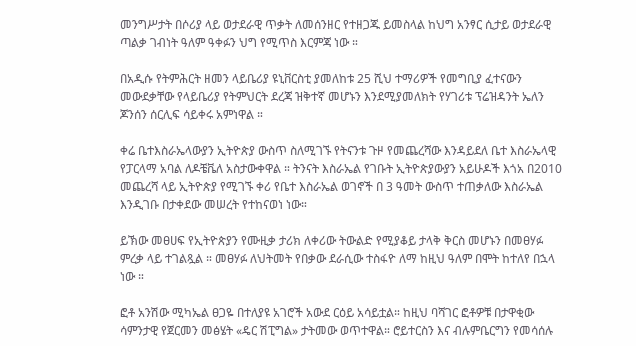መንግሥታት በሶሪያ ላይ ወታደራዊ ጥቃት ለመሰንዘር የተዘጋጁ ይመስላል ከህግ አንፃር ሲታይ ወታደራዊ ጣልቃ ገብነት ዓለም ዓቀፉን ህግ የሚጥስ እርምጃ ነው ።

በአዲሱ የትምሕርት ዘመን ላይቤሪያ ዩኒቨርስቲ ያመለከቱ 25 ሺህ ተማሪዎች የመግቢያ ፈተናውን መውደቃቸው የላይቤሪያ የትምህርት ደረጃ ዝቅተኛ መሆኑን እንደሚያመለክት የሃገሪቱ ፕሬዝዳንት ኤለን ጆንሰን ሰርሊፍ ሳይቀሩ አምነዋል ።

ቀሬ ቤተእስራኤላውያን ኢትዮጵያ ውስጥ ስለሚገኙ የትናንቱ ጉዞ የመጨረሻው እንዳይደለ ቤተ እስራኤላዊ የፓርላማ አባል ለዶቼቬለ አስታውቀዋል ። ትንናት እስራኤል የገቡት ኢትዮጵያውያን አይሁዶች እጎአ በ2010 መጨረሻ ላይ ኢትዮጵያ የሚገኙ ቀሪ የቤተ እስራኤል ወገኖች በ 3 ዓመት ውስጥ ተጠቃለው እስራኤል እንዲገቡ በታቀደው መሠረት የተከናወነ ነው።

ይኽው መፀሀፍ የኢትዮጵያን የሙዚቃ ታሪክ ለቀሪው ትውልድ የሚያቆይ ታላቅ ቅርስ መሆኑን በመፀሃፉ ምረቃ ላይ ተገልጿል ። መፀሃፉ ለህትመት የበቃው ደራሲው ተስፋዮ ለማ ከዚህ ዓለም በሞት ከተለየ በኋላ ነው ።

ፎቶ አንሽው ሚካኤል ፀጋዬ በተለያዩ አገሮች አውደ ርዕይ አሳይቷል። ከዚህ ባሻገር ፎቶዎቹ በታዋቂው ሳምንታዊ የጀርመን መፅሄት «ዴር ሽፒግል» ታትመው ወጥተዋል። ሮይተርስን እና ብሉምቤርግን የመሳሰሉ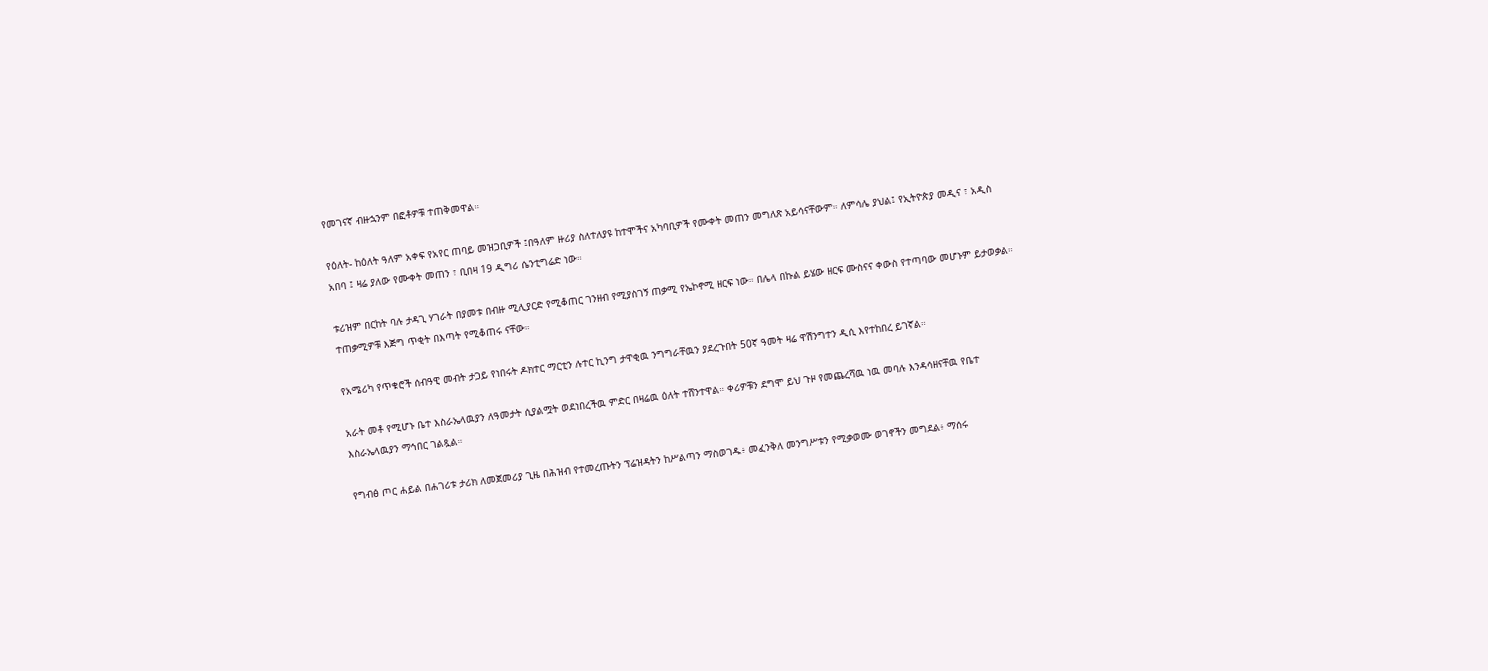የመገናኛ ብዙኋንም በፎቶዎቹ ተጠቅመዋል።

የዕለት- ከዕለት ዓለም አቀፍ የአየር ጠባይ መዝጋቢዎች ፤በዓለም ዙሪያ ስለተለያዩ ከተሞችና አካባቢዎች የሙቀት መጠን መግለጽ አይሳናቸውም። ለምሳሌ ያህል፤ የኢትዮጵያ መዲና ፣ አዲስ አበባ ፤ ዛሬ ያለው የሙቀት መጠን ፣ ቢበዛ 19 ዲግሪ ሴንቲግሬድ ነው።

ቱሪዝም በርከት ባሉ ታዳጊ ሃገራት በያመቱ በብዙ ሚሊያርድ የሚቆጠር ገንዘብ የሚያስገኝ ጠቃሚ የኤኮኖሚ ዘርፍ ነው። በሌላ በኩል ይሄው ዘርፍ ሙስናና ቀውስ የተጣባው መሆኑም ይታወቃል። ተጠቃሚዎቹ እጅግ ጥቂት በእጣት የሚቆጠሩ ናቸው።

የአሜሪካ የጥቁሮች ሰብዓዊ መብት ታጋይ የነበሩት ዶክተር ማርቲን ሉተር ኪንግ ታዋቂዉ ንግግራቸዉን ያደረጉበት 50ኛ ዓመት ዛሬ ዋሽንግተን ዲሲ እየተከበረ ይገኛል።

አራት መቶ የሚሆኑ ቤተ እስራኤላዉያን ለዓመታት ሲያልሟት ወደነበረችዉ ምድር በዛሬዉ ዕለት ተሸንተዋል። ቀሪዎቹን ደግሞ ይህ ጉዞ የመጨረሻዉ ነዉ መባሉ እንዳሳዘናቸዉ የቤተ እስራኤላዉያን ማኅበር ገልጿል።

የግብፅ ጦር ሐይል በሐገሪቱ ታሪክ ለመጀመሪያ ጊዜ በሕዝብ የተመረጡትን ፕሬዝዳትን ከሥልጣን ማስወገዱ፥ መፈንቅለ መንግሥቱን የሚቃወሙ ወገኖችን መግደል፥ ማሰሩ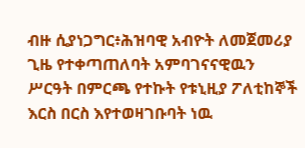ብዙ ሲያነጋግር፥ሕዝባዊ አብዮት ለመጀመሪያ ጊዜ የተቀጣጠለባት አምባገናናዊዉን ሥርዓት በምርጫ የተኩት የቱኒዚያ ፖለቲከኞች እርስ በርስ እየተወዛገቡባት ነዉ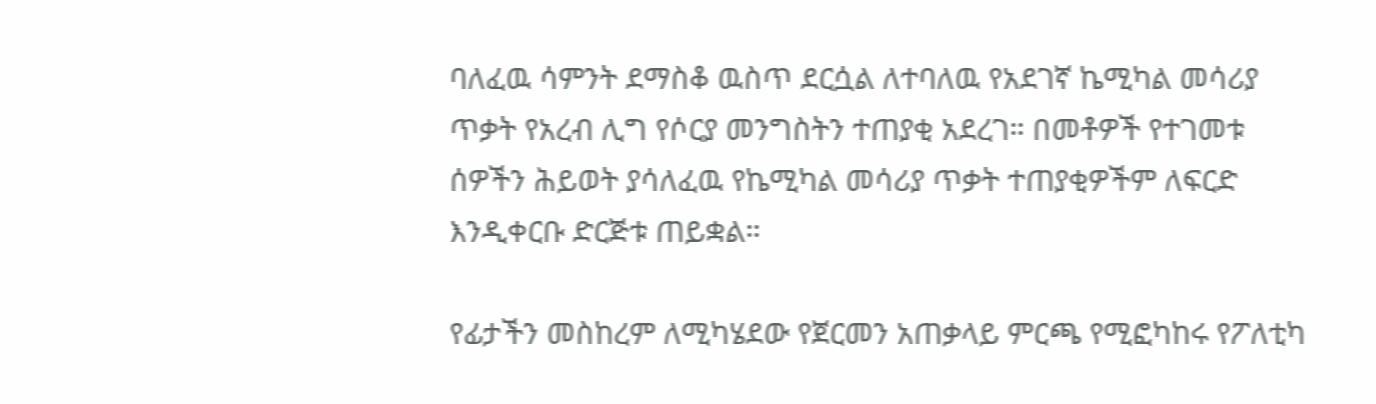ባለፈዉ ሳምንት ደማስቆ ዉስጥ ደርሷል ለተባለዉ የአደገኛ ኬሚካል መሳሪያ ጥቃት የአረብ ሊግ የሶርያ መንግስትን ተጠያቂ አደረገ። በመቶዎች የተገመቱ ሰዎችን ሕይወት ያሳለፈዉ የኬሚካል መሳሪያ ጥቃት ተጠያቂዎችም ለፍርድ እንዲቀርቡ ድርጅቱ ጠይቋል።

የፊታችን መስከረም ለሚካሄደው የጀርመን አጠቃላይ ምርጫ የሚፎካከሩ የፖለቲካ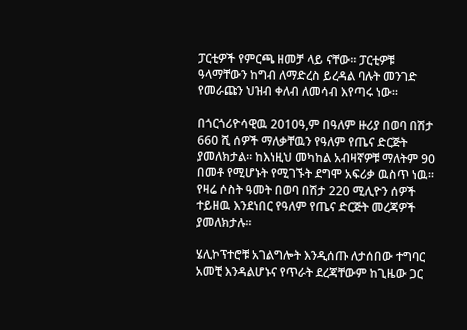ፓርቲዎች የምርጫ ዘመቻ ላይ ናቸው። ፓርቲዎቹ ዓላማቸውን ከግብ ለማድረስ ይረዳል ባሉት መንገድ የመራጩን ህዝብ ቀለብ ለመሳብ እየጣሩ ነው።

በጎርጎሪዮሳዊዉ 2010ዓ,ም በዓለም ዙሪያ በወባ በሽታ 660 ሺ ሰዎች ማለቃቸዉን የዓለም የጤና ድርጅት ያመለክታል። ከእነዚህ መካከል አብዛኛዎቹ ማለትም 90 በመቶ የሚሆኑት የሚገኙት ደግሞ አፍሪቃ ዉስጥ ነዉ። የዛሬ ሶስት ዓመት በወባ በሽታ 220 ሚሊዮን ሰዎች ተይዘዉ እንደነበር የዓለም የጤና ድርጅት መረጃዎች ያመለክታሉ።

ሄሊኮፕተሮቹ አገልግሎት እንዲሰጡ ለታሰበው ተግባር አመቺ እንዳልሆኑና የጥራት ደረጃቸውም ከጊዜው ጋር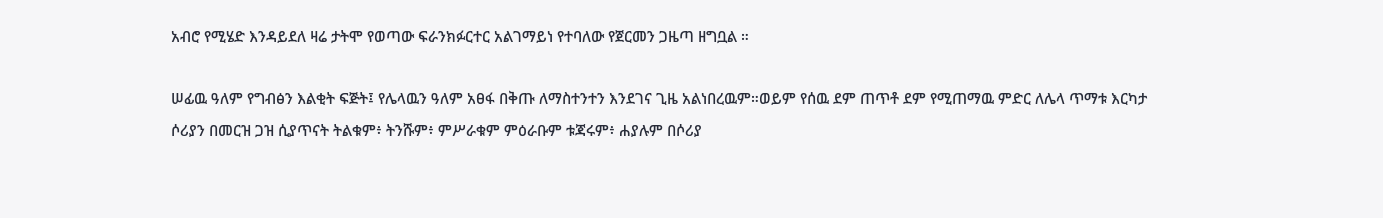አብሮ የሚሄድ እንዳይደለ ዛሬ ታትሞ የወጣው ፍራንክፉርተር አልገማይነ የተባለው የጀርመን ጋዜጣ ዘግቧል ።

ሠፊዉ ዓለም የግብፅን እልቂት ፍጅት፤ የሌላዉን ዓለም አፀፋ በቅጡ ለማስተንተን እንደገና ጊዜ አልነበረዉም።ወይም የሰዉ ደም ጠጥቶ ደም የሚጠማዉ ምድር ለሌላ ጥማቱ እርካታ ሶሪያን በመርዝ ጋዝ ሲያጥናት ትልቁም፥ ትንሹም፥ ምሥራቁም ምዕራቡም ቱጃሩም፥ ሐያሉም በሶሪያ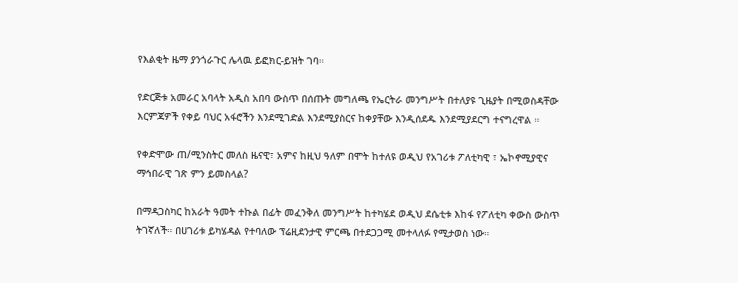የእልቂት ዜማ ያንጎራጉር ሌላዉ ይፎክር-ይዝት ገባ።

የድርጅቱ አመራር አባላት አዲስ አበባ ውስጥ በሰጡት መግለጫ የኤርትራ መንግሥት በተለያዩ ጊዜያት በሚወስዳቸው እርምጃዎች የቀይ ባህር አፋሮችን እንደሚገድል እንደሚያስርና ከቀያቸው እንዲሰደዱ እንደሚያደርግ ተናግረዋል ።

የቀድሞው ጠ/ሚንስትር መለስ ዜናዊ፣ አምና ከዚህ ዓለም በሞት ከተለዩ ወዲህ የአገሪቱ ፖለቲካዊ ፣ ኤኮኖሚያዊና ማኅበራዊ ገጽ ምን ይመስላል?

በማዳጋስካር ከአራት ዓመት ተኩል በፊት መፈንቅለ መንግሥት ከተካሄደ ወዲህ ደሴቲቱ እከፋ የፖለቲካ ቀውስ ውስጥ ትገኛለች። በሀገሪቱ ይካሄዳል የተባለው ፕሬዚደንታዊ ምርጫ በተደጋጋሚ መተላለፉ የሚታወስ ነው።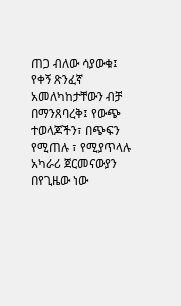ጠጋ ብለው ሳያውቁ፤ የቀኝ ጽንፈኛ አመለካከታቸውን ብቻ በማንጸባረቅ፤ የውጭ ተወላጆችን፣ በጭፍን የሚጠሉ ፣ የሚያጥላሉ አካራሪ ጀርመናውያን በየጊዜው ነው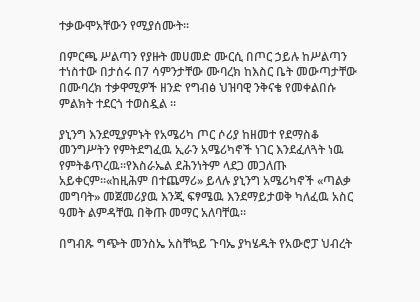ተቃውሞአቸውን የሚያሰሙት።

በምርጫ ሥልጣን የያዙት መሀመድ ሙርሲ በጦር ኃይሉ ከሥልጣን ተነስተው በታሰሩ በ7 ሳምንታቸው ሙባረክ ከእስር ቤት መውጣታቸው በሙባረክ ተቃዋሚዎች ዘንድ የግብፅ ህዝባዊ ንቅናቄ የመቀልበሱ ምልክት ተደርጎ ተወስዷል ።

ያኒንግ እንደሚያምኑት የአሜሪካ ጦር ሶሪያ ከዘመተ የደማስቆ መንግሥትን የምትደግፈዉ ኢራን አሜሪካኖች ነገር እንደፈለጓት ነዉ የምትቆጥረዉ።የእስራኤል ደሕንነትም ላደጋ መጋለጡ አይቀርም።«ከዚሕም በተጨማሪ» ይላሉ ያኒንግ አሜሪካኖች «ጣልቃ መግባት» መጀመሪያዉ እንጂ ፍፃሜዉ እንደማይታወቅ ካለፈዉ አስር ዓመት ልምዳቸዉ በቅጡ መማር አለባቸዉ።

በግብጹ ግጭት መንስኤ አስቸኳይ ጉባኤ ያካሄዱት የአውሮፓ ህብረት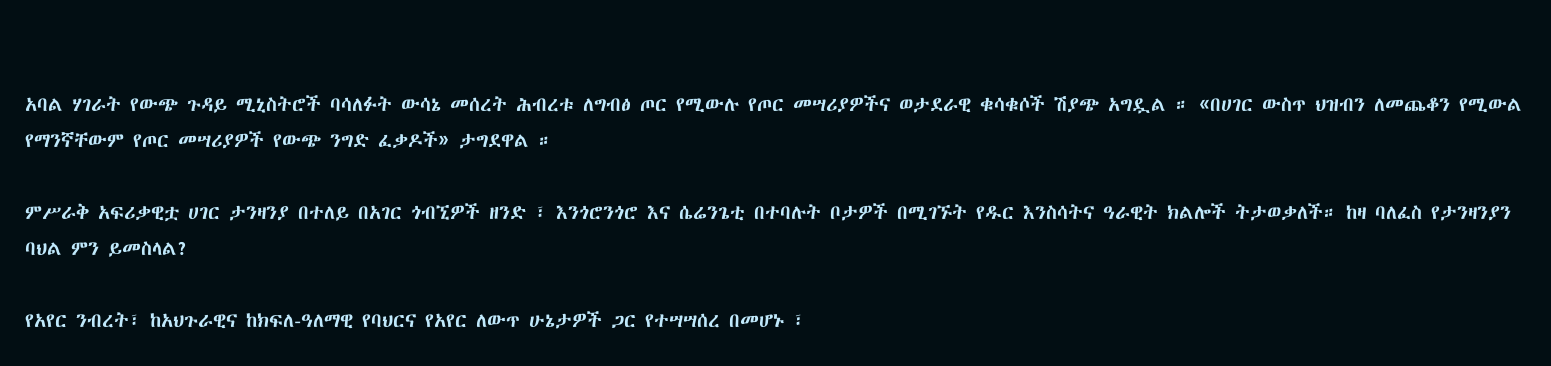አባል ሃገራት የውጭ ጉዳይ ሚኒስትሮች ባሳለፉት ውሳኔ መሰረት ሕብረቱ ለግብፅ ጦር የሚውሉ የጦር መሣሪያዎችና ወታደራዊ ቁሳቁሶች ሽያጭ አግዷል ። «በሀገር ውስጥ ህዝብን ለመጨቆን የሚውል የማንኛቸውም የጦር መሣሪያዎች የውጭ ንግድ ፈቃዶች» ታግደዋል ።

ምሥራቅ አፍሪቃዊቷ ሀገር ታንዛንያ በተለይ በአገር ጎብኚዎች ዘንድ ፣ እንጎሮንጎሮ እና ሴሬንጌቲ በተባሉት ቦታዎች በሚገኙት የዱር እንስሳትና ዓራዊት ክልሎች ትታወቃለች። ከዛ ባለፈስ የታንዛንያን ባህል ምን ይመስላል?

የአየር ንብረት፣ ከአህጉራዊና ከክፍለ-ዓለማዊ የባህርና የአየር ለውጥ ሁኔታዎች ጋር የተሣሣሰረ በመሆኑ ፣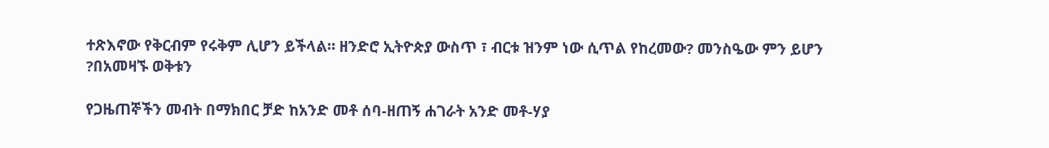ተጽእኖው የቅርብም የሩቅም ሊሆን ይችላል። ዘንድሮ ኢትዮጵያ ውስጥ ፣ ብርቱ ዝንም ነው ሲጥል የከረመው? መንስዔው ምን ይሆን ?በአመዛኙ ወቅቱን

የጋዜጠኞችን መብት በማክበር ቻድ ከአንድ መቶ ሰባ-ዘጠኝ ሐገራት አንድ መቶ-ሃያ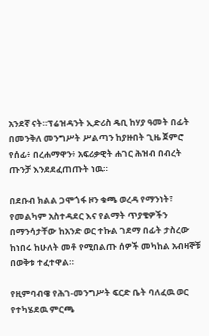አንደኛ ናት።ፕሬዝዳንት ኢድሪስ ዴቢ ከሃያ ዓመት በፊት በመንቅለ መንግሥት ሥልጣን ከያዙበት ጊዜ ጀምሮ የሰፊ፥ በረሐማዋን፥ አፍሪቃዊት ሐገር ሕዝብ በብረት ጡንቻ እንደደፈጠጡት ነዉ።

በደቡብ ክልል ጋሞጎፋ ዞን ቁጫ ወረዳ የማንነት፣ የመልካም አስተዳደር እና የልማት ጥያቄዎችን በማንሳታቸው ከአንድ ወር ተኩል ገደማ በፊት ታስረው ከነበሩ ከሁለት መቶ የሚበልጡ ሰዎች መካከል አብዛኞቹ በወቅቱ ተፈተዋል።

የዚምባብዌ የሕገ-መንግሥት ፍርድ ቤት ባለፈዉ ወር የተካሄደዉ ምርጫ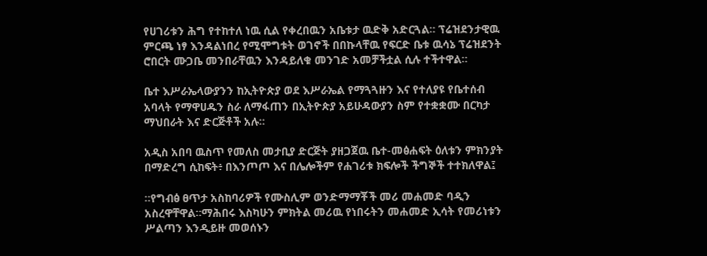የሀገሪቱን ሕግ የተከተለ ነዉ ሲል የቀረበዉን አቤቱታ ዉድቅ አድርጓል። ፕሬዝደንታዊዉ ምርጫ ነፃ እንዳልነበረ የሚሞግቱት ወገኖች በበኩላቸዉ የፍርድ ቤቱ ዉሳኔ ፕሬዝደንት ሮበርት ሙጋቤ መንበራቸዉን እንዳይለቁ መንገድ አመቻችቷል ሲሉ ተችተዋል።

ቤተ እሥራኤላውያንን ከኢትዮጵያ ወደ እሥራኤል የማጓጓዙን እና የተለያዩ የቤተሰብ አባላት የማዋሀዱን ስራ ለማፋጠን በኢትዮጵያ አይሁዳውያን ስም የተቋቋሙ በርካታ ማህበራት እና ድርጅቶች አሉ።

አዲስ አበባ ዉስጥ የመለስ መታቢያ ድርጅት ያዘጋጀዉ ቤተ-መፅሐፍት ዕለቱን ምክንያት በማድረግ ሲከፍት፥ በእንጦጦ እና በሌሎችም የሐገሪቱ ክፍሎች ችግኞች ተተክለዋል፤

።የግብፅ ፀጥታ አስከባሪዎች የሙስሊም ወንድማማቾች መሪ መሐመድ ባዲን አስረዋቸዋል።ማሕበሩ እስካሁን ምክትል መሪዉ የነበሩትን መሐመድ ኢሳት የመሪነቱን ሥልጣን እንዲይዙ መወሰኑን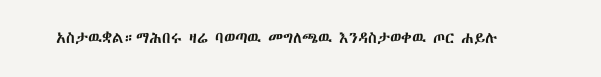አስታዉቋል።ማሕበሩ ዛሬ ባወጣዉ መግለጫዉ እንዳስታወቀዉ ጦር ሐይሉ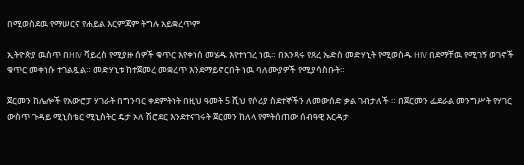በሚወስደዉ የማሠርና የሐይል እርምጃም ትግሉ አይቋረጥም

ኢትዮጵያ ዉስጥ በHIV ቫይረስ የሚያዙ ሰዎች ቁጥር እየቀነሰ መሄዱ እየተነገረ ነዉ። በአንጻሩ የጸረ ኤድስ መድሃኒት የሚወስዱ HIV በደማቸዉ የሚገኝ ወገኖች ቁጥር መቀነሱ ተገልጿል። መድሃኒቱ ከተጀመረ መቋረጥ እንደማይኖርበት ነዉ ባለሙያዎች የሚያሳስቡት።

ጀርመን ከሌሎች የአውሮፓ ሃገራት በግንባር ቀደምትነት በዚህ ዓመት 5 ሺህ የሶሪያ ስደተኞችን ለመውሰድ ቃል ገብታለች ። በጀርመን ፌደራል መንግሥት የሃገር ውስጥ ጉዳይ ሚኒስቴር ሚኒስትር ዴታ ኦለ ሽሮደር እንደተናገሩት ጀርመን ከለላ የምትሰጠው ሰብዓዊ እርዳታ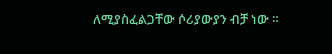ለሚያስፈልጋቸው ሶሪያውያን ብቻ ነው ።